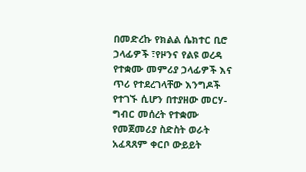በመድረኩ የክልል ሴክተር ቢሮ ኃላፊዎች ፣የዞንና የልዩ ወረዳ የተቋሙ መምሪያ ኃላፊዎች እና ጥሪ የተደረገላቸው እንግዶች የተገኙ ሲሆን በተያዘው መርሃ-ግብር መሰረት የተቋሙ የመጀመሪያ ስድስት ወራት አፈጻጸም ቀርቦ ውይይት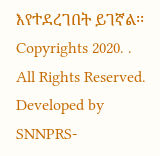እየተደረገበት ይገኛል፡፡
Copyrights 2020. . All Rights Reserved.
Developed by SNNPRS-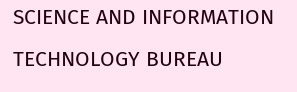SCIENCE AND INFORMATION TECHNOLOGY BUREAU